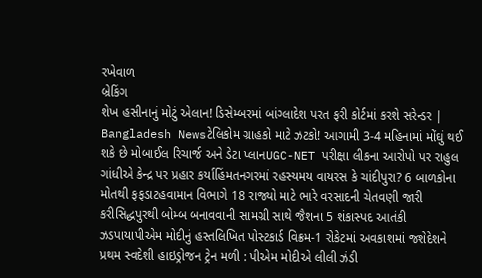રખેવાળ
બ્રેકિંગ
શેખ હસીનાનું મોટું એલાન! ડિસેમ્બરમાં બાંગ્લાદેશ પરત ફરી કોર્ટમાં કરશે સરેન્ડર | Bangladesh Newsટેલિકોમ ગ્રાહકો માટે ઝટકો! આગામી 3-4 મહિનામાં મોંઘું થઈ શકે છે મોબાઈલ રિચાર્જ અને ડેટા પ્લાનUGC-NET પરીક્ષા લીકના આરોપો પર રાહુલ ગાંધીએ કેન્દ્ર પર પ્રહાર કર્યાહિંમતનગરમાં રહસ્યમય વાયરસ કે ચાંદીપુરા? 6 બાળકોના મોતથી ફફડાટહવામાન વિભાગે 18 રાજ્યો માટે ભારે વરસાદની ચેતવણી જારી કરીસિદ્ધપુરથી બોમ્બ બનાવવાની સામગ્રી સાથે જૈશના 5 શંકાસ્પદ આતંકી ઝડપાયાપીએમ મોદીનું હસ્તલિખિત પોસ્ટકાર્ડ વિક્રમ-1 રોકેટમાં અવકાશમાં જશેદેશને પ્રથમ સ્વદેશી હાઇડ્રોજન ટ્રેન મળી : પીએમ મોદીએ લીલી ઝંડી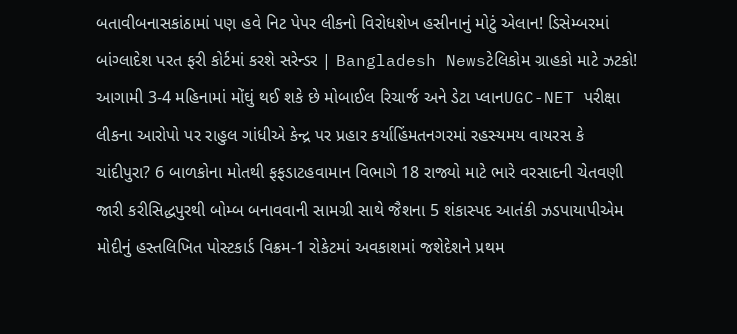બતાવીબનાસકાંઠામાં પણ હવે નિટ પેપર લીકનો વિરોધશેખ હસીનાનું મોટું એલાન! ડિસેમ્બરમાં બાંગ્લાદેશ પરત ફરી કોર્ટમાં કરશે સરેન્ડર | Bangladesh Newsટેલિકોમ ગ્રાહકો માટે ઝટકો! આગામી 3-4 મહિનામાં મોંઘું થઈ શકે છે મોબાઈલ રિચાર્જ અને ડેટા પ્લાનUGC-NET પરીક્ષા લીકના આરોપો પર રાહુલ ગાંધીએ કેન્દ્ર પર પ્રહાર કર્યાહિંમતનગરમાં રહસ્યમય વાયરસ કે ચાંદીપુરા? 6 બાળકોના મોતથી ફફડાટહવામાન વિભાગે 18 રાજ્યો માટે ભારે વરસાદની ચેતવણી જારી કરીસિદ્ધપુરથી બોમ્બ બનાવવાની સામગ્રી સાથે જૈશના 5 શંકાસ્પદ આતંકી ઝડપાયાપીએમ મોદીનું હસ્તલિખિત પોસ્ટકાર્ડ વિક્રમ-1 રોકેટમાં અવકાશમાં જશેદેશને પ્રથમ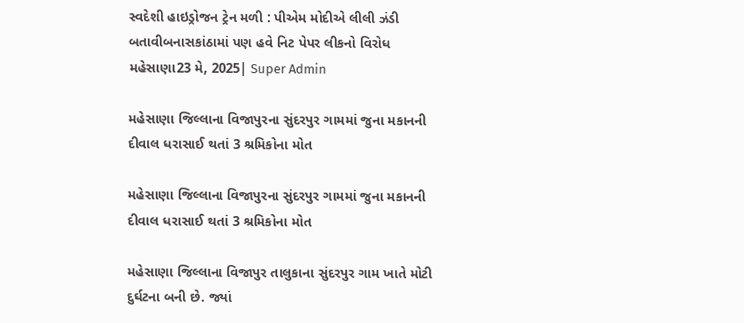સ્વદેશી હાઇડ્રોજન ટ્રેન મળી : પીએમ મોદીએ લીલી ઝંડી બતાવીબનાસકાંઠામાં પણ હવે નિટ પેપર લીકનો વિરોધ
મહેસાણા23 મે, 2025| Super Admin

મહેસાણા જિલ્લાના વિજાપુરના સુંદરપુર ગામમાં જુના મકાનની દીવાલ ધરાસાઈ થતાં 3 શ્રમિકોના મોત

મહેસાણા જિલ્લાના વિજાપુરના સુંદરપુર ગામમાં જુના મકાનની દીવાલ ધરાસાઈ થતાં 3 શ્રમિકોના મોત

મહેસાણા જિલ્લાના વિજાપુર તાલુકાના સુંદરપુર ગામ ખાતે મોટી દુર્ઘટના બની છે. જ્યાં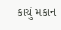કાચું મકાન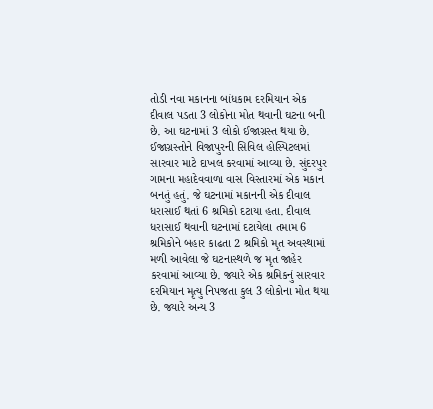તોડી નવા મકાનના બાંધકામ દરમિયાન એક દીવાલ પડતા 3 લોકોના મોત થવાની ઘટના બની છે. આ ઘટનામાં 3 લોકો ઈજાગ્રસ્ત થયા છે. ઈજાગ્રસ્તોને વિજાપુરની સિવિલ હોસ્પિટલમાં સારવાર માટે દાખલ કરવામાં આવ્યા છે. સુંદરપુર ગામના મહાદેવવાળા વાસ વિસ્તારમાં એક મકાન બનતું હતું. જે ઘટનામાં મકાનની એક દીવાલ ધરાસાઈ થતાં 6 શ્રમિકો દટાયા હતા. દીવાલ ધરાસાઈ થવાની ઘટનામાં દટાયેલા તમામ 6 શ્રમિકોને બહાર કાઢતા 2 શ્રમિકો મૃત અવસ્થામાં મળી આવેલા જે ઘટનાસ્થળે જ મૃત જાહેર કરવામાં આવ્યા છે. જ્યારે એક શ્રમિકનું સારવાર દરમિયાન મૃત્યુ નિપજતા કુલ 3 લોકોના મોત થયા છે. જ્યારે અન્ય 3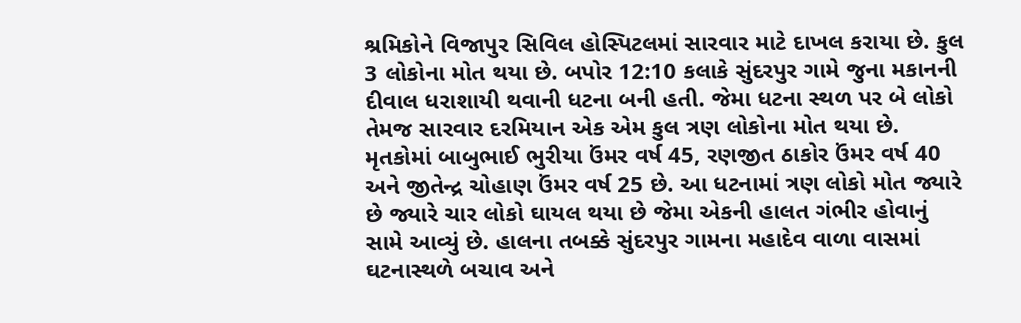શ્રમિકોને વિજાપુર સિવિલ હોસ્પિટલમાં સારવાર માટે દાખલ કરાયા છે. કુલ 3 લોકોના મોત થયા છે. બપોર 12:10 કલાકે સુંદરપુર ગામે જુના મકાનની દીવાલ ધરાશાયી થવાની ધટના બની હતી. જેમા ધટના સ્થળ પર બે લોકો તેમજ સારવાર દરમિયાન એક એમ કુલ ત્રણ લોકોના મોત થયા છે. મૃતકોમાં બાબુભાઈ ભુરીયા ઉંમર વર્ષ 45, રણજીત ઠાકોર ઉંમર વર્ષ 40 અને જીતેન્દ્ર ચોહાણ ઉંમર વર્ષ 25 છે. આ ધટનામાં ત્રણ લોકો મોત જ્યારે છે જ્યારે ચાર લોકો ઘાયલ થયા છે જેમા એકની હાલત ગંભીર હોવાનું સામે આવ્યું છે. હાલના તબક્કે સુંદરપુર ગામના મહાદેવ વાળા વાસમાં ઘટનાસ્થળે બચાવ અને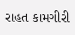રાહત કામગીરી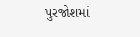પુરજોશમાં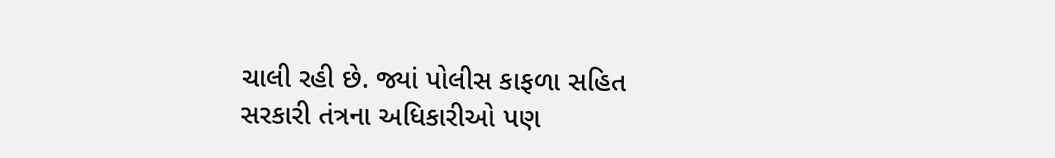ચાલી રહી છે. જ્યાં પોલીસ કાફળા સહિત સરકારી તંત્રના અધિકારીઓ પણ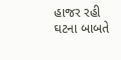હાજર રહી ઘટના બાબતે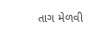તાગ મેળવી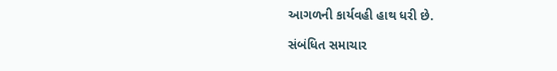આગળની કાર્યવહી હાથ ધરી છે.

સંબંધિત સમાચાર